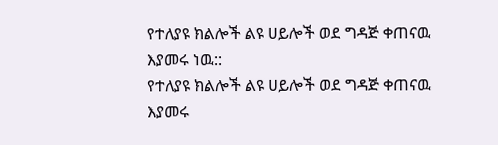የተለያዩ ክልሎች ልዩ ሀይሎች ወደ ግዳጅ ቀጠናዉ እያመሩ ነዉ::
የተለያዩ ክልሎች ልዩ ሀይሎች ወደ ግዳጅ ቀጠናዉ እያመሩ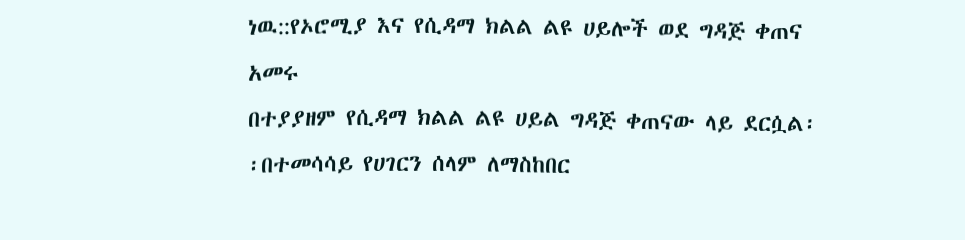ነዉ::የኦሮሚያ እና የሲዳማ ክልል ልዩ ሀይሎች ወደ ግዳጅ ቀጠና አመሩ
በተያያዘም የሲዳማ ክልል ልዩ ሀይል ግዳጅ ቀጠናው ላይ ደርሷል፡፡በተመሳሳይ የሀገርን ሰላም ለማስከበር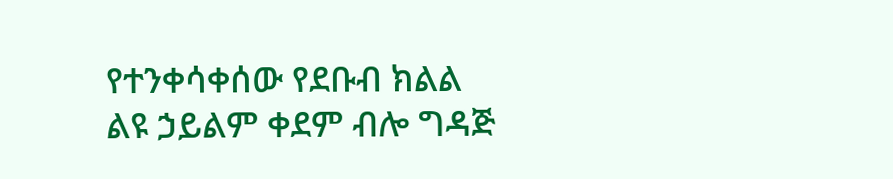የተንቀሳቀሰው የደቡብ ክልል ልዩ ኃይልም ቀደም ብሎ ግዳጅ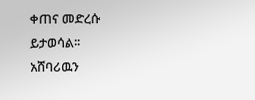ቀጠና መድረሱ ይታወሳል፡፡
አሸባሪዉን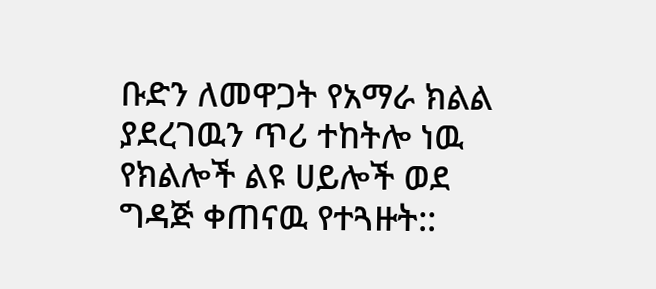ቡድን ለመዋጋት የአማራ ክልል ያደረገዉን ጥሪ ተከትሎ ነዉ የክልሎች ልዩ ሀይሎች ወደ ግዳጅ ቀጠናዉ የተጓዙት::